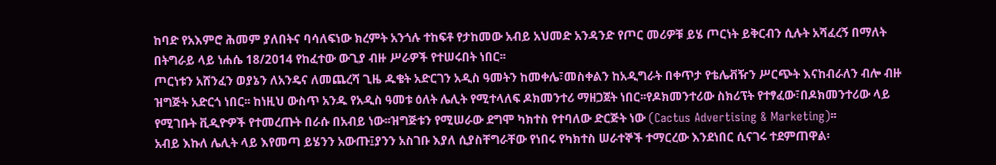ከባድ የአእምሮ ሕመም ያለበትና ባሳለፍነው ክረምት አንጎሉ ተከፍቶ የታከመው አብይ አህመድ አንዳንድ የጦር መሪዎቹ ይሄ ጦርነት ይቅርብን ሲሉት አሻፈረኝ በማለት በትግራይ ላይ ነሐሴ 18/2014 የከፈተው ውጊያ ብዙ ሥራዎች የተሠሩበት ነበር፡፡
ጦርነቱን አሸንፈን ወያኔን ለአንዴና ለመጨረሻ ጊዜ ዱቄት አድርገን አዲስ ዓመትን ከመቀሌ፣መስቀልን ከአዲግራት በቀጥታ የቴሌቭዥን ሥርጭት እናከብራለን ብሎ ብዙ ዝግጅት አድርጎ ነበር፡፡ ከነዚህ ውስጥ አንዱ የአዲስ ዓመቱ ዕለት ሌሊት የሚተላለፍ ዶክመንተሪ ማዘጋጀት ነበር፡፡የዶክመንተሪው ስክሪፕት የተፃፈው፣በዶክመንተሪው ላይ የሚገቡት ቪዲዮዎች የተመረጡት በራሱ በአብይ ነው፡፡ዝግጅቱን የሚሠራው ደግሞ ካክተስ የተባለው ድርጅት ነው (Cactus Advertising & Marketing)፡፡
አብይ እኩለ ሌሊት ላይ እየመጣ ይሄንን አውጡ፤ያንን አስገቡ እያለ ሲያስቸግራቸው የነበሩ የካክተስ ሠራተኞች ተማርረው እንደነበር ሲናገሩ ተደምጠዋል፡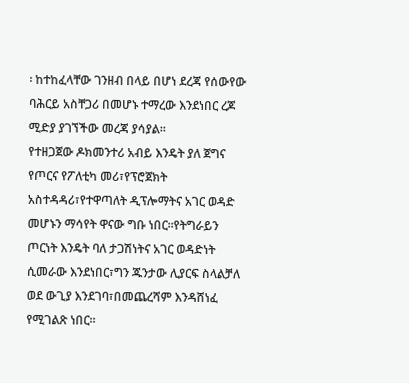፡ ከተከፈላቸው ገንዘብ በላይ በሆነ ደረጃ የሰውየው ባሕርይ አስቸጋሪ በመሆኑ ተማረው እንደነበር ረጆ ሚድያ ያገኘችው መረጃ ያሳያል፡፡
የተዘጋጀው ዶክመንተሪ አብይ እንዴት ያለ ጀግና የጦርና የፖለቲካ መሪ፣የፕሮጀክት አስተዳዳሪ፣የተዋጣለት ዲፕሎማትና አገር ወዳድ መሆኑን ማሳየት ዋናው ግቡ ነበር፡፡የትግራይን ጦርነት እንዴት ባለ ታጋሽነትና አገር ወዳድነት ሲመራው እንደነበር፣ግን ጁንታው ሊያርፍ ስላልቻለ ወደ ውጊያ እንደገባ፣በመጨረሻም እንዳሸነፈ የሚገልጽ ነበር፡፡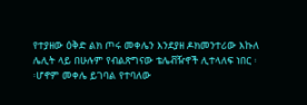የተያዘው ዕቅድ ልክ ጦሩ መቀሌን እንደያዘ ዶክመንተሪው እኩለ ሌሊት ላይ በሁሉም የብልጽግናው ቴሌቭዥኖች ሊተላለፍ ነበር ፡፡ሆኖም መቀሌ ይገባል የተባለው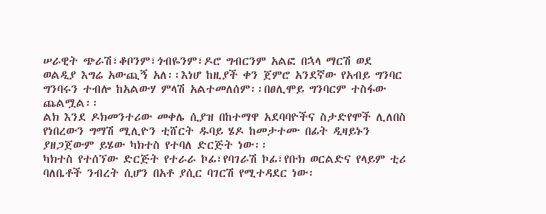ሠራዊት ጭራሽ፣ቆቦንም፣ጎብዬንም፣ዶሮ ግብርንም አልፎ በኋላ ማርሽ ወደ ወልዲያ እግሬ አውጪኝ አለ፡፡እነሆ ከዚያች ቀን ጀምሮ አንደኛው የአብይ ግንባር ግንባሩን ተብሎ ከአልውሃ ምላሽ አልተመለሰም፡፡በፀሊሞይ ግንባርም ተስፋው ጨልሟል፡፡
ልክ እንደ ዶክመንተሪው መቀሌ ሲያዝ በከተማዋ አደባባዮችና ስታድየሞች ሊለበስ የነበረውን ግማሽ ሚሊዮን ቲሸርት ዱባይ ሄዶ ከመታተሙ በፊት ዲዛይኑን ያዘጋጀውም ይሄው ካክተስ የተባለ ድርጅት ነው፡፡
ካክተስ የተሰኘው ድርጅት የተራራ ኮፊ፣የባገራሽ ኮፊ፣የቡክ ወርልድና የላይም ቲሪ ባለቤቶች ንብረት ሲሆን በአቶ ያሲር ባገርሽ የሚተዳደር ነው፡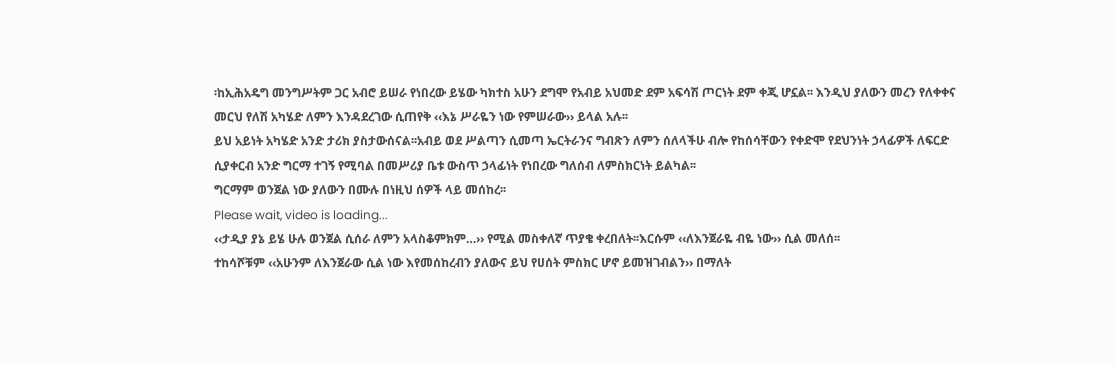፡ከኢሕአዴግ መንግሥትም ጋር አብሮ ይሠራ የነበረው ይሄው ካክተስ አሁን ደግሞ የአብይ አህመድ ደም አፍሳሽ ጦርነት ደም ቀጂ ሆኗል፡፡ እንዲህ ያለውን መረን የለቀቀና መርህ የለሽ አካሄድ ለምን እንዳደረገው ሲጠየቅ ‹‹እኔ ሥራዬን ነው የምሠራው›› ይላል አሉ፡፡
ይህ አይነት አካሄድ አንድ ታሪክ ያስታውሰናል፡፡አብይ ወደ ሥልጣን ሲመጣ ኤርትራንና ግብጽን ለምን ሰለላችሁ ብሎ የከሰሳቸውን የቀድሞ የደህንነት ኃላፊዎች ለፍርድ ሲያቀርብ አንድ ግርማ ተገኝ የሚባል በመሥሪያ ቤቱ ውስጥ ኃላፊነት የነበረው ግለሰብ ለምስክርነት ይልካል፡፡
ግርማም ወንጀል ነው ያለውን በሙሉ በነዚህ ሰዎች ላይ መሰከረ፡፡
Please wait, video is loading...
‹‹ታዲያ ያኔ ይሄ ሁሉ ወንጀል ሲሰራ ለምን አላስቆምክም…›› የሚል መስቀለኛ ጥያቄ ቀረበለት፡፡እርሱም ‹‹ለእንጀራዬ ብዬ ነው›› ሲል መለሰ፡፡
ተከሳሾቹም ‹‹አሁንም ለእንጀራው ሲል ነው እየመሰከረብን ያለውና ይህ የሀሰት ምስክር ሆኖ ይመዝገብልን›› በማለት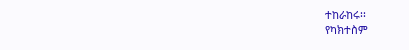ተከራከሩ፡፡
የካክተስም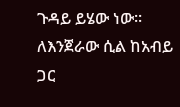ጉዳይ ይሄው ነው፡፡ለእንጀራው ሲል ከአብይ ጋር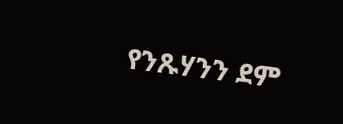የንጹሃንን ደም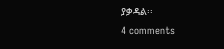ያቃዳል፡፡
4 comments